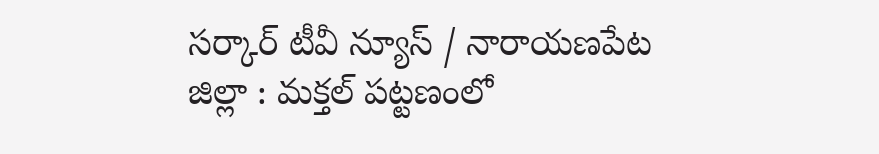సర్కార్ టీవీ న్యూస్ / నారాయణపేట జిల్లా : మక్తల్ పట్టణంలో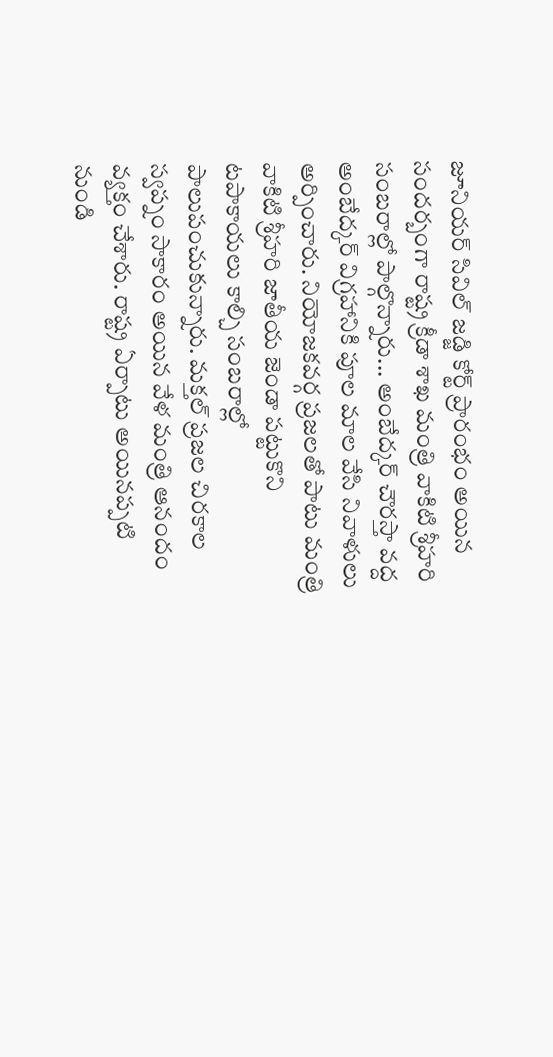జూనియర్ సివిల్ జడ్జి కోర్ట్ ప్రారంభం అయిన సందర్బంగా రాష్ట్ర క్రీడా శాఖ మంత్రి వాకిటి శ్రీహరి సంబరాల్లో పాల్గొన్నారు... అంబేద్కర్ చౌరస్తా వద్ద అంబేద్కర్ విగ్రహానికి పూల మాల వేసి నివాళులు అర్పించారు. నియోజకవర్గ ప్రజలతో పాటు మంత్రి వాకిటి శ్రీహరి జాతీయ జెండా పట్టుకొని టపాకాయలు కాల్చి సంబరాల్లో పాలుపంచుకున్నారు. మక్తల్ ప్రజల చిరకాల స్వప్నం సాకారం అయిన వేళ మంత్రి ఆనందం వ్యక్తం చేశారు. రాష్ట్ర ఏర్పాటు అయినప్పటి నుండి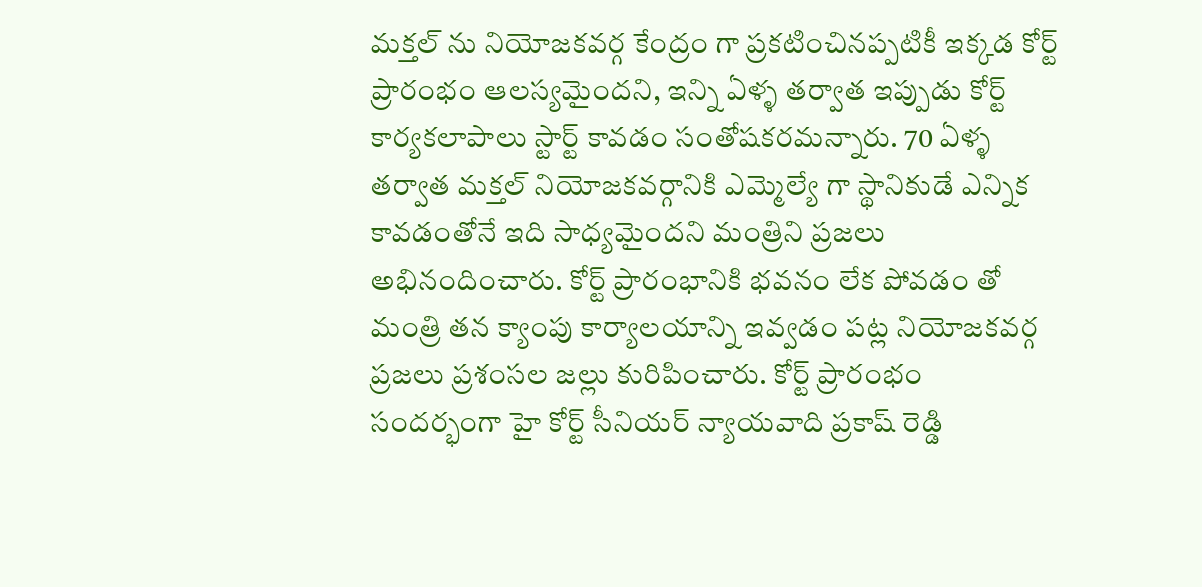మక్తల్ ను నియోజకవర్గ కేంద్రం గా ప్రకటించినప్పటికీ ఇక్కడ కోర్ట్ ప్రారంభం ఆలస్యమైందని, ఇన్ని ఏళ్ళ తర్వాత ఇప్పుడు కోర్ట్ కార్యకలాపాలు స్టార్ట్ కావడం సంతోషకరమన్నారు. 70 ఏళ్ళ తర్వాత మక్తల్ నియోజకవర్గానికి ఎమ్మెల్యే గా స్థానికుడే ఎన్నిక కావడంతోనే ఇది సాధ్యమైందని మంత్రిని ప్రజలు అభినందించారు. కోర్ట్ ప్రారంభానికి భవనం లేక పోవడం తో మంత్రి తన క్యాంపు కార్యాలయాన్ని ఇవ్వడం పట్ల నియోజకవర్గ ప్రజలు ప్రశంసల జల్లు కురిపించారు. కోర్ట్ ప్రారంభం సందర్భంగా హై కోర్ట్ సీనియర్ న్యాయవాది ప్రకాష్ రెడ్డి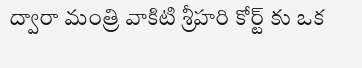ద్వారా మంత్రి వాకిటి శ్రీహరి కోర్ట్ కు ఒక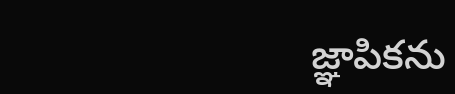జ్ఞాపికను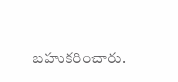బహుకరించారు.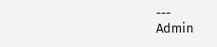---
Admin